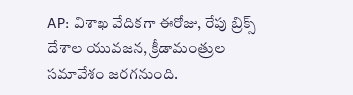AP: విశాఖ వేదికగా ఈరోజు, రేపు బ్రిక్స్ దేశాల యువజన, క్రీడామంత్రుల సమావేశం జరగనుంది.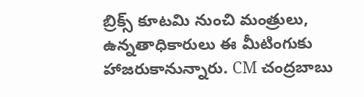బ్రిక్స్ కూటమి నుంచి మంత్రులు, ఉన్నతాధికారులు ఈ మీటింగుకు హాజరుకానున్నారు. CM చంద్రబాబు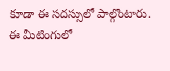కూడా ఈ సదస్సులో పాల్గొంటారు. ఈ మీటింగులో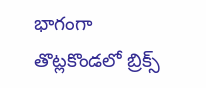భాగంగా తొట్లకొండలో బ్రిక్స్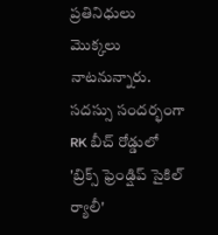ప్రతినిధులు మొక్కలు నాటనున్నారు. సదస్సు సందర్భంగా RK బీచ్ రోడ్డులో 'బ్రిక్స్ ఫ్రెండ్షిప్ సైకిల్ ర్యాలీ'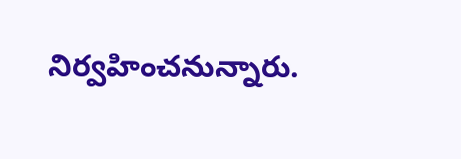నిర్వహించనున్నారు.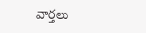వార్తలు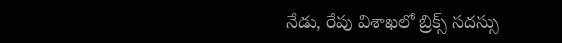నేడు, రేపు విశాఖలో బ్రిక్స్ సదస్సు